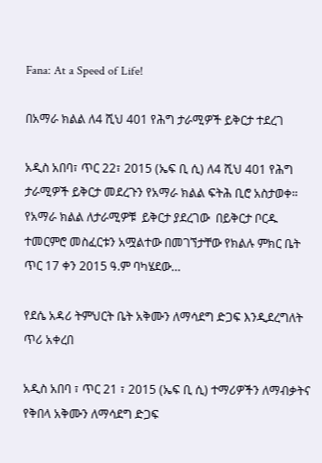Fana: At a Speed of Life!

በአማራ ክልል ለ4 ሺህ 401 የሕግ ታራሚዎች ይቅርታ ተደረገ

አዲስ አበባ፣ ጥር 22፣ 2015 (ኤፍ ቢ ሲ) ለ4 ሺህ 401 የሕግ ታራሚዎች ይቅርታ መደረጉን የአማራ ክልል ፍትሕ ቢሮ አስታወቀ። የአማራ ክልል ለታራሚዎቹ  ይቅርታ ያደረገው  በይቅርታ ቦርዱ ተመርምሮ መስፈርቱን አሟልተው በመገኘታቸው የክልሉ ምክር ቤት ጥር 17 ቀን 2015 ዓ.ም ባካሄደው…

የደሴ አዳሪ ትምህርት ቤት አቅሙን ለማሳደግ ድጋፍ እንዲደረግለት ጥሪ አቀረበ

አዲስ አበባ ፣ ጥር 21 ፣ 2015 (ኤፍ ቢ ሲ) ተማሪዎችን ለማብቃትና የቅበላ አቅሙን ለማሳደግ ድጋፍ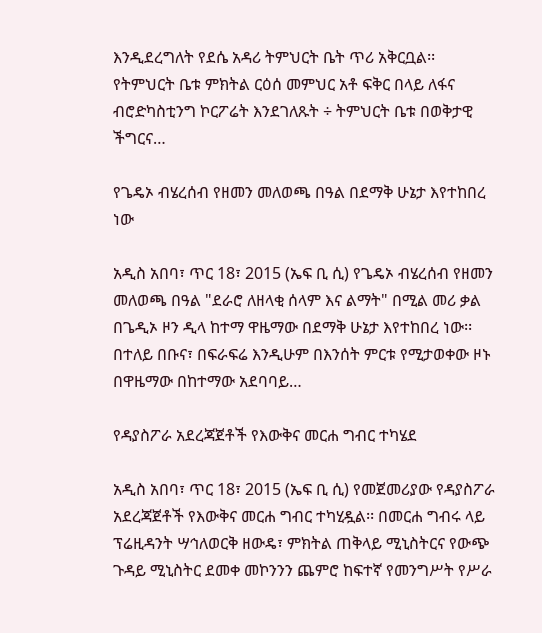እንዲደረግለት የደሴ አዳሪ ትምህርት ቤት ጥሪ አቅርቧል፡፡ የትምህርት ቤቱ ምክትል ርዕሰ መምህር አቶ ፍቅር በላይ ለፋና ብሮድካስቲንግ ኮርፖሬት እንደገለጹት ÷ ትምህርት ቤቱ በወቅታዊ ችግርና…

የጌዴኦ ብሄረሰብ የዘመን መለወጫ በዓል በደማቅ ሁኔታ እየተከበረ ነው

አዲስ አበባ፣ ጥር 18፣ 2015 (ኤፍ ቢ ሲ) የጌዴኦ ብሄረሰብ የዘመን መለወጫ በዓል "ደራሮ ለዘላቂ ሰላም እና ልማት" በሚል መሪ ቃል በጌዲኦ ዞን ዲላ ከተማ ዋዜማው በደማቅ ሁኔታ እየተከበረ ነው፡፡ በተለይ በቡና፣ በፍራፍሬ እንዲሁም በእንሰት ምርቱ የሚታወቀው ዞኑ በዋዜማው በከተማው አደባባይ…

የዳያስፖራ አደረጃጀቶች የእውቅና መርሐ ግብር ተካሄደ

አዲስ አበባ፣ ጥር 18፣ 2015 (ኤፍ ቢ ሲ) የመጀመሪያው የዳያስፖራ አደረጃጀቶች የእውቅና መርሐ ግብር ተካሂዷል፡፡ በመርሐ ግብሩ ላይ ፕሬዚዳንት ሣኅለወርቅ ዘውዴ፣ ምክትል ጠቅላይ ሚኒስትርና የውጭ ጉዳይ ሚኒስትር ደመቀ መኮንንን ጨምሮ ከፍተኛ የመንግሥት የሥራ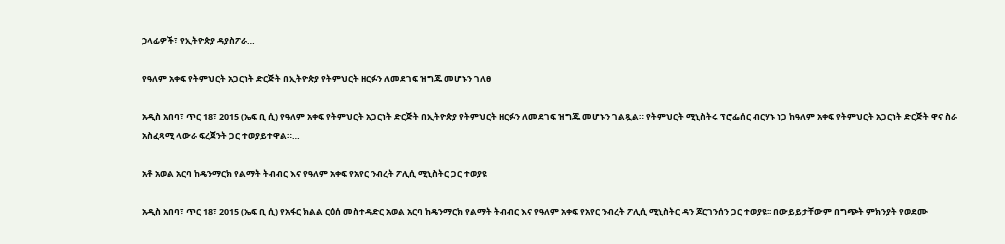ኃላፊዎች፣ የኢትዮጵያ ዳያስፖራ…

የዓለም አቀፍ የትምህርት አጋርነት ድርጅት በኢትዮጵያ የትምህርት ዘርፉን ለመደገፍ ዝግጁ መሆኑን ገለፀ

አዲስ አበባ፣ ጥር 18፣ 2015 (ኤፍ ቢ ሲ) የዓለም አቀፍ የትምህርት አጋርነት ድርጅት በኢትዮጵያ የትምህርት ዘርፉን ለመደገፍ ዝግጁ መሆኑን ገልጿል። የትምህርት ሚኒስትሩ ፕሮፌሰር ብርሃኑ ነጋ ከዓለም አቀፍ የትምህርት አጋርነት ድርጅት ዋና ስራ አስፈጻሚ ላውራ ፍረጀንት ጋር ተወያይተዋል።…

አቶ አወል አርባ ከዴንማርክ የልማት ትብብር እና የዓለም አቀፍ የአየር ንብረት ፖሊሲ ሚኒስትር ጋር ተወያዩ

አዲስ አበባ፣ ጥር 18፣ 2015 (ኤፍ ቢ ሲ) የአፋር ክልል ርዕሰ መስተዳድር አወል አርባ ከዴንማርክ የልማት ትብብር እና የዓለም አቀፍ የአየር ንብረት ፖሊሲ ሚኒስትር ዳን ጆርገንሰን ጋር ተወያዩ፡፡ በውይይታቸውም በግጭት ምክንያት የወደሙ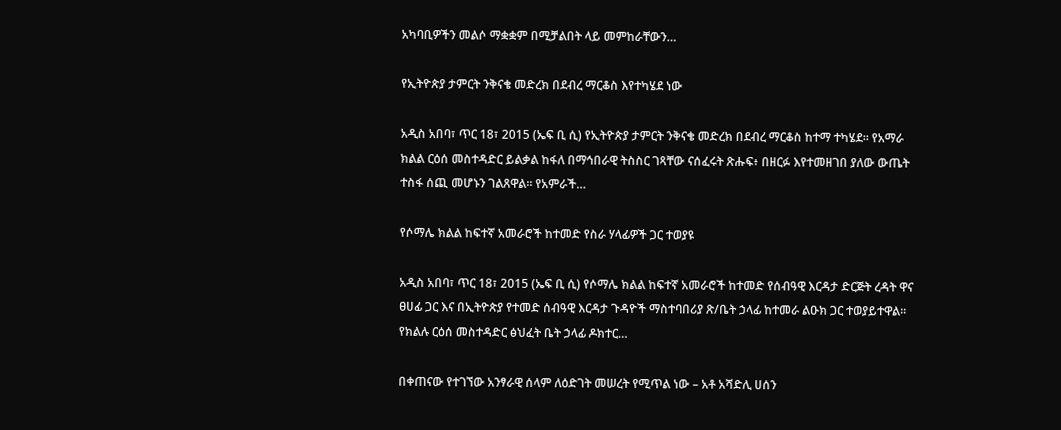አካባቢዎችን መልሶ ማቋቋም በሚቻልበት ላይ መምከራቸውን…

የኢትዮጵያ ታምርት ንቅናቄ መድረክ በደብረ ማርቆስ እየተካሄደ ነው

አዲስ አበባ፣ ጥር 18፣ 2015 (ኤፍ ቢ ሲ) የኢትዮጵያ ታምርት ንቅናቄ መድረክ በደብረ ማርቆስ ከተማ ተካሄደ፡፡ የአማራ ክልል ርዕሰ መስተዳድር ይልቃል ከፋለ በማኅበራዊ ትስስር ገጻቸው ናሰፈሩት ጽሑፍ፥ በዘርፉ እየተመዘገበ ያለው ውጤት ተስፋ ሰጪ መሆኑን ገልጸዋል፡፡ የአምራች…

የሶማሌ ክልል ከፍተኛ አመራሮች ከተመድ የስራ ሃላፊዎች ጋር ተወያዩ

አዲስ አበባ፣ ጥር 18፣ 2015 (ኤፍ ቢ ሲ) የሶማሌ ክልል ከፍተኛ አመራሮች ከተመድ የሰብዓዊ እርዳታ ድርጅት ረዳት ዋና ፀሀፊ ጋር እና በኢትዮጵያ የተመድ ሰብዓዊ እርዳታ ጉዳዮች ማስተባበሪያ ጽ/ቤት ኃላፊ ከተመራ ልዑክ ጋር ተወያይተዋል፡፡ የክልሉ ርዕሰ መስተዳድር ፅህፈት ቤት ኃላፊ ዶክተር…

በቀጠናው የተገኘው አንፃራዊ ሰላም ለዕድገት መሠረት የሚጥል ነው – አቶ አሻድሊ ሀሰን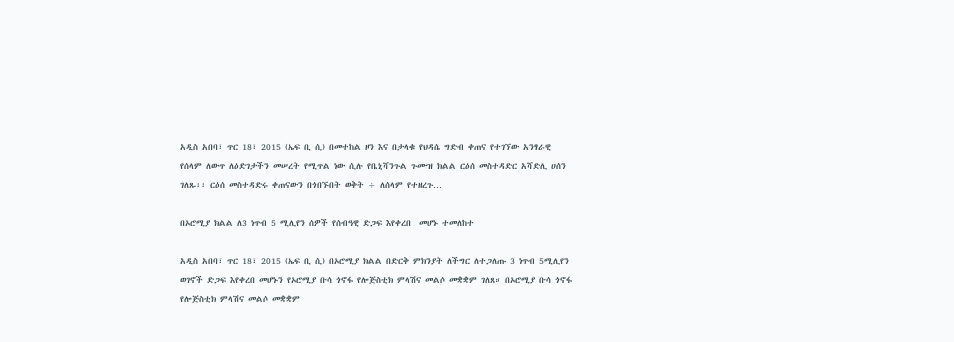አዲስ አበባ፣ ጥር 18፣ 2015 (ኤፍ ቢ ሲ) በመተከል ዞን እና በታላቁ የህዳሴ ግድብ ቀጠና የተገኘው አንፃራዊ የሰላም ለውጥ ለዕድገታችን መሠረት የሚጥል ነው ሲሉ የቤኒሻንጉል ጉሙዝ ክልል ርዕሰ መስተዳድር አሻድሊ ሀሰን ገለጹ፡፡ ርዕሰ መስተዳድሩ ቀጠናውን በጎበኙበት ወቅት ÷ ለሰላም የተዘረጉ…

በኦሮሚያ ክልል ለ3 ነጥብ 5 ሚሊየን ሰዎች የሰብዓዊ ድጋፍ እየቀረበ  መሆኑ ተመለከተ

አዲስ አበባ፣ ጥር 18፣ 2015 (ኤፍ ቢ ሲ) በኦሮሚያ ክልል በድርቅ ምክንያት ለችግር ለተጋለጡ 3 ነጥብ 5ሚሊየን ወገኖች ድጋፍ እየቀረበ መሆኑን የኦሮሚያ ቡሳ ጎኖፋ የሎጅስቲክ ምላሽና መልሶ መቋቋም ገለጸ። በኦሮሚያ ቡሳ ጎኖፋ የሎጅስቲክ ምላሽና መልሶ መቋቋም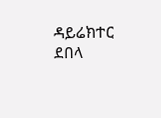ዳይሬክተር ደበላ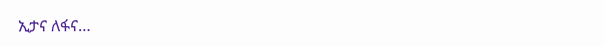ኢታና ለፋና…